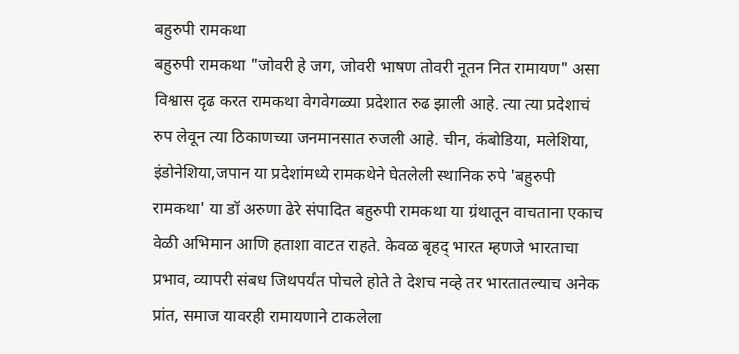बहुरुपी रामकथा
बहुरुपी रामकथा "जोवरी हे जग, जोवरी भाषण तोवरी नूतन नित रामायण" असा विश्वास दृढ करत रामकथा वेगवेगळ्या प्रदेशात रुढ झाली आहे. त्या त्या प्रदेशाचं रुप लेवून त्या ठिकाणच्या जनमानसात रुजली आहे. चीन, कंबोडिया, मलेशिया, इंडोनेशिया,जपान या प्रदेशांमध्ये रामकथेने घेतलेली स्थानिक रुपे 'बहुरुपी रामकथा' या डॉ अरुणा ढेरे संपादित बहुरुपी रामकथा या ग्रंथातून वाचताना एकाच वेळी अभिमान आणि हताशा वाटत राहते. केवळ बृहद् भारत म्हणजे भारताचा प्रभाव, व्यापरी संबध जिथपर्यंत पोचले होते ते देशच नव्हे तर भारतातल्याच अनेक प्रांत, समाज यावरही रामायणाने टाकलेला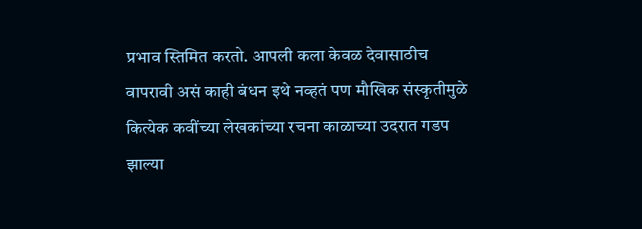प्रभाव स्तिमित करतो. आपली कला केवळ देवासाठीच वापरावी असं काही बंधन इथे नव्हतं पण मौखिक संस्कृतीमुळे कित्येक कवींच्या लेखकांच्या रचना काळाच्या उदरात गडप झाल्या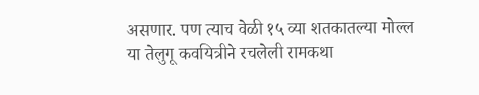असणार. पण त्याच वेळी १५ व्या शतकातल्या मोल्ल या तेलुगू कवयित्रीने रचलेली रामकथा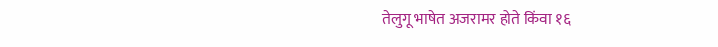तेलुगू भाषेत अजरामर होते किंवा १६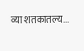व्या शतकातल्य...